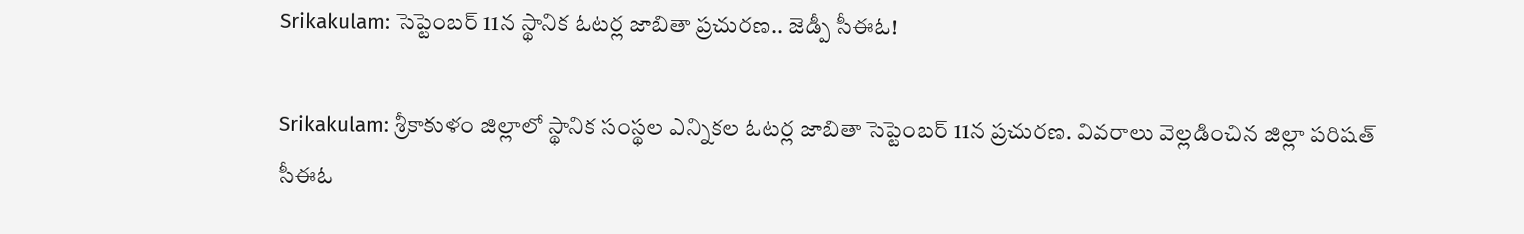Srikakulam: సెప్టెంబర్ 11న స్థానిక ఓటర్ల జాబితా ప్రచురణ.. జెడ్పీ సీఈఓ!

Srikakulam: శ్రీకాకుళం జిల్లాలో స్థానిక సంస్థల ఎన్నికల ఓటర్ల జాబితా సెప్టెంబర్ 11న ప్రచురణ. వివరాలు వెల్లడించిన జిల్లా పరిషత్ సీఈఓ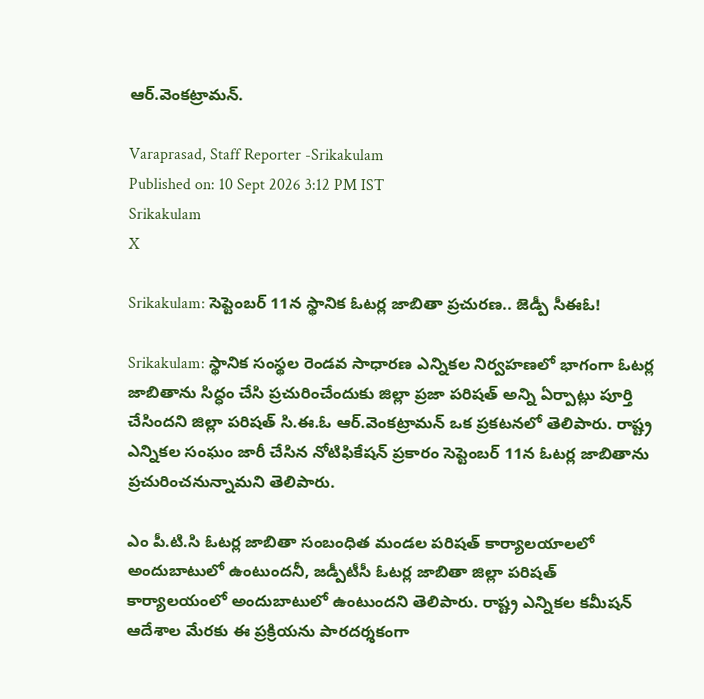ఆర్.వెంకట్రామన్.

Varaprasad, Staff Reporter -Srikakulam
Published on: 10 Sept 2026 3:12 PM IST
Srikakulam
X

Srikakulam: సెప్టెంబర్ 11న స్థానిక ఓటర్ల జాబితా ప్రచురణ.. జెడ్పీ సీఈఓ!

Srikakulam: స్థానిక సంస్థల రెండవ సాధారణ ఎన్నికల నిర్వహణలో భాగంగా ఓటర్ల జాబితాను సిద్ధం చేసి ప్రచురించేందుకు జిల్లా ప్రజా పరిషత్ అన్ని ఏర్పాట్లు పూర్తి చేసిందని జిల్లా పరిషత్ సి.ఈ.ఓ ఆర్.వెంకట్రామన్ ఒక ప్రకటనలో తెలిపారు. రాష్ట్ర ఎన్నికల సంఘం జారీ చేసిన నోటిఫికేషన్ ప్రకారం సెప్టెంబర్ 11న ఓటర్ల జాబితాను ప్రచురించనున్నామని తెలిపారు.

ఎం పీ.టి.సి ఓటర్ల జాబితా సంబంధిత మండల పరిషత్ కార్యాలయాలలో అందుబాటులో ఉంటుందనీ, జడ్పీటీసీ ఓటర్ల జాబితా జిల్లా పరిషత్ కార్యాలయంలో అందుబాటులో ఉంటుందని తెలిపారు. రాష్ట్ర ఎన్నికల కమీషన్ ఆదేశాల మేరకు ఈ ప్రక్రియను పారదర్శకంగా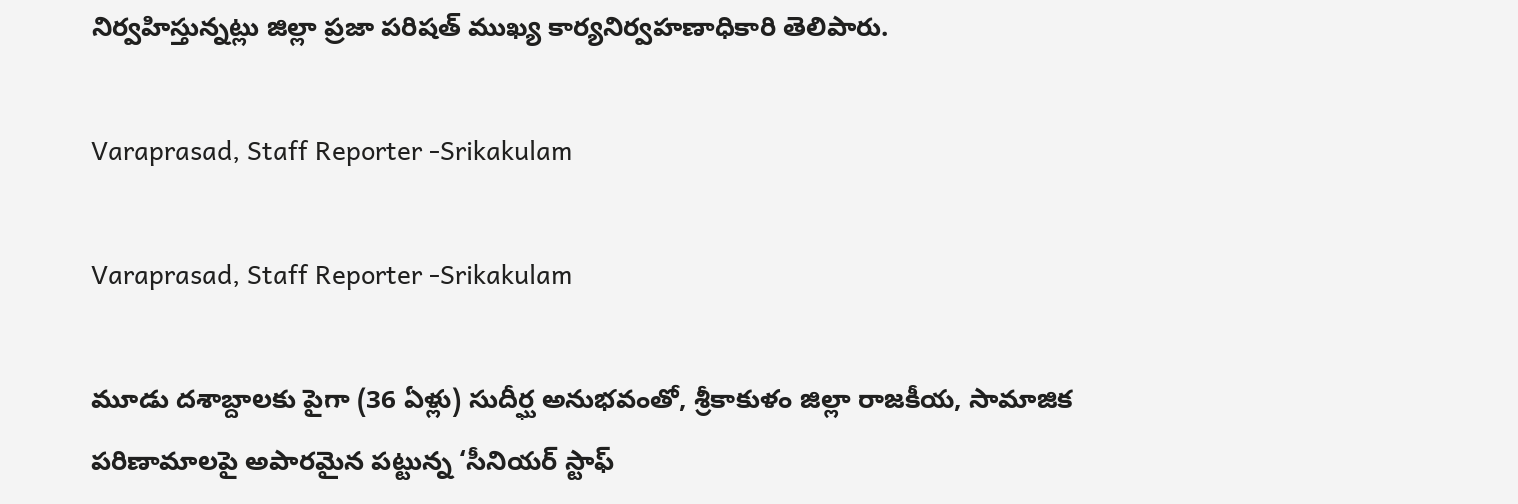నిర్వహిస్తున్నట్లు జిల్లా ప్రజా పరిషత్ ముఖ్య కార్యనిర్వహణాధికారి తెలిపారు.

Varaprasad, Staff Reporter -Srikakulam

Varaprasad, Staff Reporter -Srikakulam

మూడు దశాబ్దాలకు పైగా (36 ఏళ్లు) సుదీర్ఘ అనుభవంతో, శ్రీకాకుళం జిల్లా రాజకీయ, సామాజిక పరిణామాలపై అపారమైన పట్టున్న ‘సీనియర్ స్టాఫ్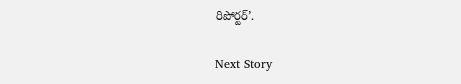రిపోర్టర్’.

Next Story